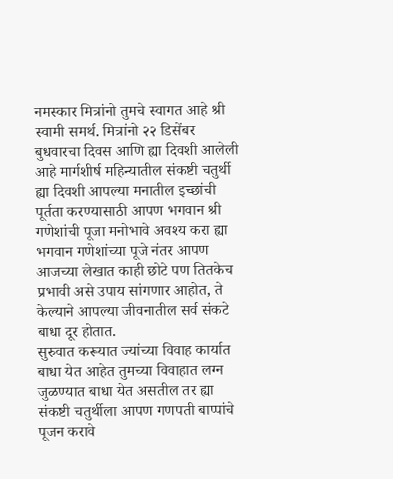नमस्कार मित्रांनो तुमचे स्वागत आहे श्री स्वामी समर्थ. मित्रांनो २२ डिसेंबर बुधवारचा दिवस आणि ह्या दिवशी आलेली आहे मार्गशीर्ष महिन्यातील संकष्टी चतुर्थी ह्या दिवशी आपल्या मनातील इच्छांची पूर्तता करण्यासाठी आपण भगवान श्री गणेशांची पूजा मनोभावे अवश्य करा ह्या भगवान गणेशांच्या पूजे नंतर आपण आजच्या लेखात काही छोटे पण तितकेच प्रभावी असे उपाय सांगणार आहोत, ते केल्याने आपल्या जीवनातील सर्व संकटे बाधा दूर होतात.
सुरुवात करूयात ज्यांच्या विवाह कार्यात बाधा येत आहेत तुमच्या विवाहात लग्न जुळण्यात बाधा येत असतील तर ह्या संकष्टी चतुर्थीला आपण गणपती बाप्पांचे पूजन करावे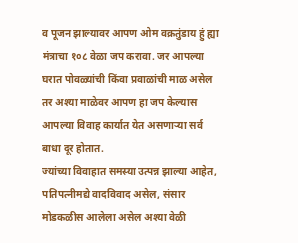व पूजन झाल्यावर आपण ओम वक्रतुंडाय हुं ह्या मंत्राचा १०८ वेळा जप करावा. जर आपल्या घरात पोवळ्यांची किंवा प्रवाळांची माळ असेल तर अश्या माळेवर आपण हा जप केल्यास आपल्या विवाह कार्यात येत असणाऱ्या सर्व बाधा दूर होतात.
ज्यांच्या विवाहात समस्या उत्पन्न झाल्या आहेत, पतिपत्नीमद्ये वादविवाद असेल, संसार मोडकळीस आलेला असेल अश्या वेळी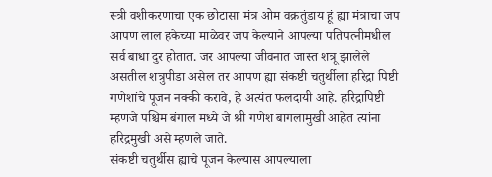स्त्री वशीकरणाचा एक छोटासा मंत्र ओम वक्रतुंडाय हूं ह्या मंत्राचा जप आपण लाल हकेच्या माळेवर जप केल्याने आपल्या पतिपत्नीमधील सर्व बाधा दुर होतात. जर आपल्या जीवनात जास्त शत्रू झालेले असतील शत्रुपीडा असेल तर आपण ह्या संकष्टी चतुर्थीला हरिद्रा पिष्टी गणेशांचे पूजन नक्की करावे, हे अत्यंत फलदायी आहे. हरिद्रापिष्टी म्हणजे पश्चिम बंगाल मध्ये जे श्री गणेश बागलामुखी आहेत त्यांना हरिद्रमुखी असे म्हणले जाते.
संकष्टी चतुर्थीस ह्याचे पूजन केल्यास आपल्याला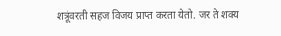शत्रूंवरती सहज विजय प्राप्त करता येतो. जर ते शक्य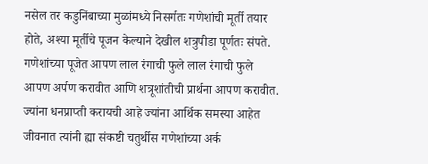नसेल तर कडुनिंबाच्या मुळांमध्ये निसर्गतः गणेशांची मूर्ती तयार होते, अश्या मूर्तीचे पूजन केल्याने देखील शत्रुपीडा पूर्णतः संपते. गणेशांच्या पूजेत आपण लाल रंगाची फुले लाल रंगाची फुले आपण अर्पण करावीत आणि शत्रूशांतीची प्रार्थना आपण करावीत.
ज्यांना धनप्राप्ती करायची आहे ज्यांना आर्थिक समस्या आहेत जीवनात त्यांनी ह्या संकष्टी चतुर्थीस गणेशांच्या अर्क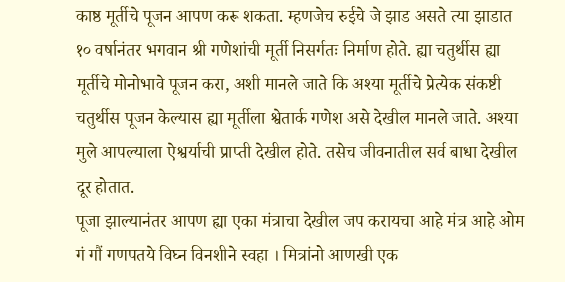काष्ठ मूर्तीचे पूजन आपण करू शकता. म्हणजेच रुईचे जे झाड असते त्या झाडात १० वर्षानंतर भगवान श्री गणेशांची मूर्ती निसर्गतः निर्माण होते. ह्या चतुर्थीस ह्या मूर्तीचे मोनोभावे पूजन करा, अशी मानले जाते कि अश्या मूर्तीचे प्रेत्येक संकष्टी चतुर्थीस पूजन केल्यास ह्या मूर्तीला श्वेतार्क गणेश असे देखील मानले जाते. अश्या मुले आपल्याला ऐश्वर्याची प्राप्ती देखील होते. तसेच जीवनातील सर्व बाधा देखील दूर होतात.
पूजा झाल्यानंतर आपण ह्या एका मंत्राचा देखील जप करायचा आहे मंत्र आहे ओम गं गौं गणपतये विघ्न विनशीने स्वहा । मित्रांनो आणखी एक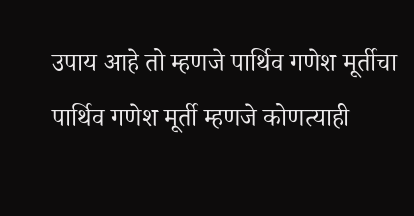उपाय आहे तो म्हणजे पार्थिव गणेश मूर्तीचा पार्थिव गणेश मूर्ती म्हणजे कोणत्याही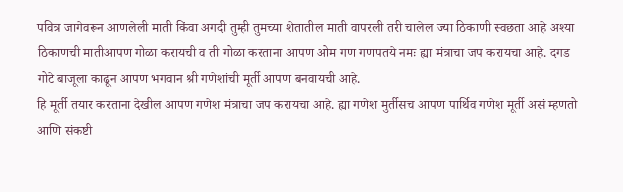पवित्र जागेवरून आणलेली माती किंवा अगदी तुम्ही तुमच्या शेतातील माती वापरली तरी चालेल ज्या ठिकाणी स्वछता आहे अश्या ठिकाणची मातीआपण गोळा करायची व ती गोळा करताना आपण ओम गण गणपतये नमः ह्या मंत्राचा जप करायचा आहे. दगड गोटे बाजूला काढून आपण भगवान श्री गणेशांची मूर्ती आपण बनवायची आहे.
हि मूर्ती तयार करताना देखील आपण गणेश मंत्राचा जप करायचा आहे. ह्या गणेश मुर्तीसच आपण पार्थिव गणेश मूर्ती असं म्हणतो आणि संकष्टी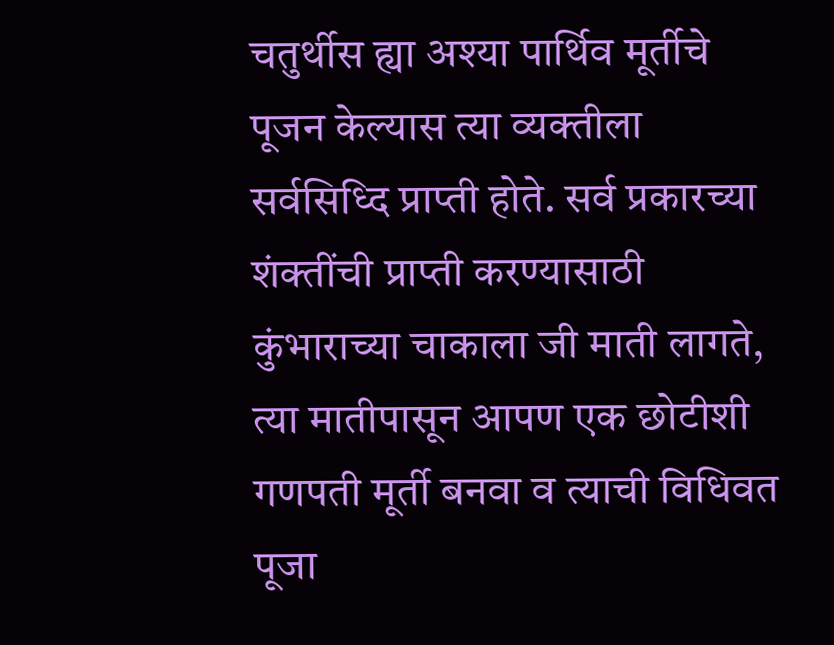चतुर्थीस ह्या अश्या पार्थिव मूर्तीचे पूजन केल्यास त्या व्यक्तीला सर्वसिध्दि प्राप्ती होते. सर्व प्रकारच्या शंक्तींची प्राप्ती करण्यासाठी कुंभाराच्या चाकाला जी माती लागते, त्या मातीपासून आपण एक छोटीशी गणपती मूर्ती बनवा व त्याची विधिवत पूजा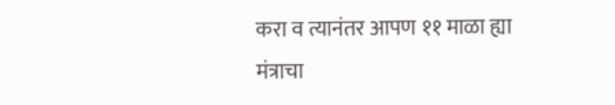करा व त्यानंतर आपण ११ माळा ह्या मंत्राचा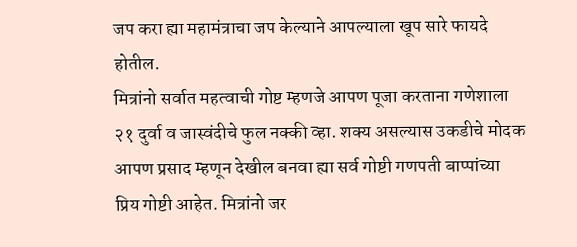जप करा ह्या महामंत्राचा जप केल्याने आपल्याला खूप सारे फायदे होतील.
मित्रांनो सर्वात महत्वाची गोष्ट म्हणजे आपण पूजा करताना गणेशाला २१ दुर्वा व जास्वंदीचे फुल नक्की व्हा. शक्य असल्यास उकडीचे मोदक आपण प्रसाद म्हणून देखील बनवा ह्या सर्व गोष्टी गणपती बाप्पांच्या प्रिय गोष्टी आहेत. मित्रांनो जर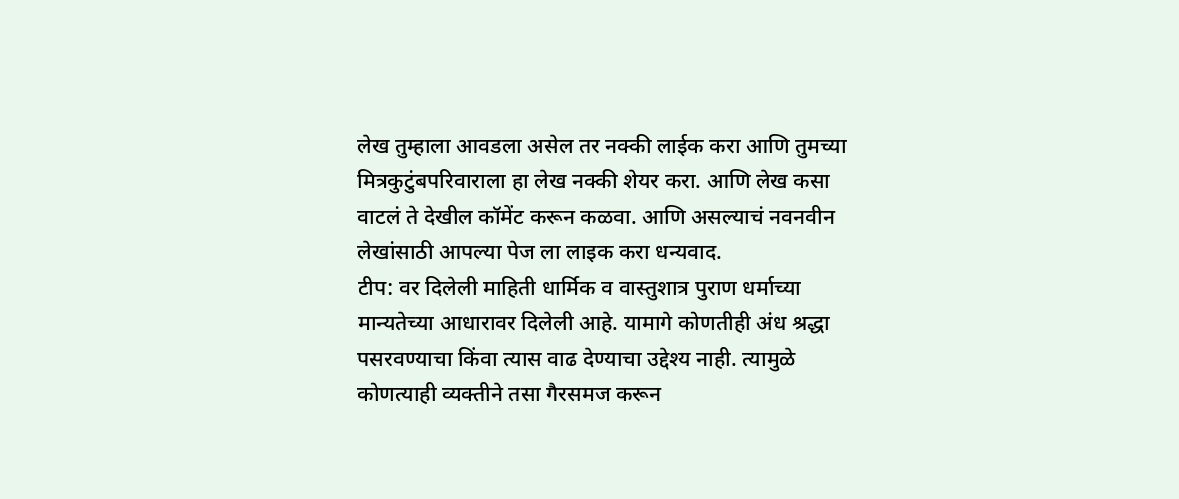लेख तुम्हाला आवडला असेल तर नक्की लाईक करा आणि तुमच्या मित्रकुटुंबपरिवाराला हा लेख नक्की शेयर करा. आणि लेख कसा वाटलं ते देखील कॉमेंट करून कळवा. आणि असल्याचं नवनवीन लेखांसाठी आपल्या पेज ला लाइक करा धन्यवाद.
टीप: वर दिलेली माहिती धार्मिक व वास्तुशात्र पुराण धर्माच्या मान्यतेच्या आधारावर दिलेली आहे. यामागे कोणतीही अंध श्रद्धा पसरवण्याचा किंवा त्यास वाढ देण्याचा उद्देश्य नाही. त्यामुळे कोणत्याही व्यक्तीने तसा गैरसमज करून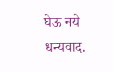घेऊ नये धन्यवाद.